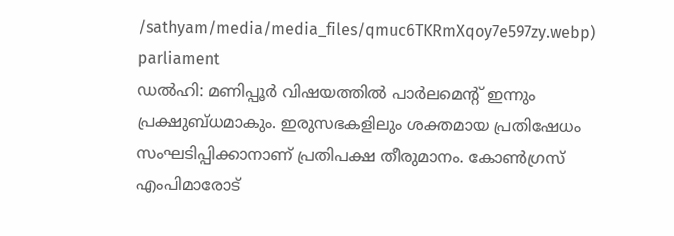/sathyam/media/media_files/qmuc6TKRmXqoy7e597zy.webp)
parliament
ഡൽഹി: മണിപ്പൂർ വിഷയത്തിൽ പാർലമെന്റ് ഇന്നും പ്രക്ഷുബ്ധമാകും. ഇരുസഭകളിലും ശക്തമായ പ്രതിഷേധം സംഘടിപ്പിക്കാനാണ് പ്രതിപക്ഷ തീരുമാനം. കോൺഗ്രസ് എംപിമാരോട്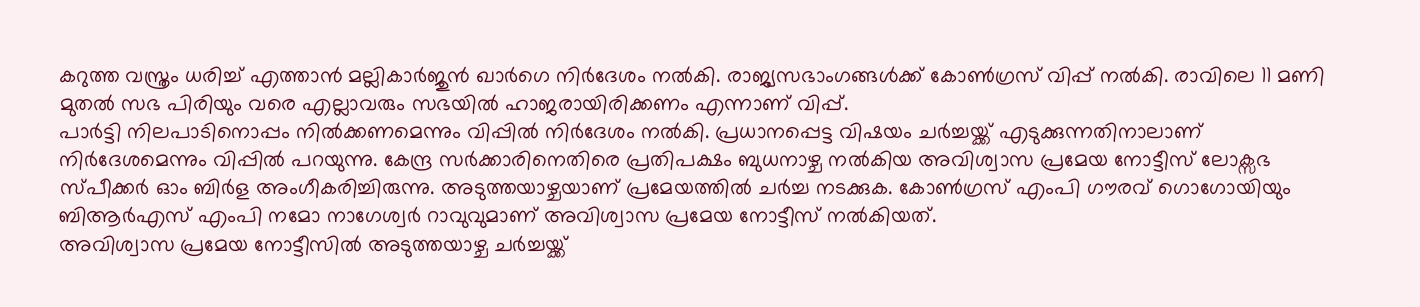കറുത്ത വസ്ത്രം ധരിച്ച് എത്താൻ മല്ലികാർജുൻ ഖാർഗെ നിർദേശം നൽകി. രാജ്യസഭാംഗങ്ങൾക്ക് കോൺഗ്രസ് വിപ്പ് നൽകി. രാവിലെ 11 മണി മുതൽ സഭ പിരിയും വരെ എല്ലാവരും സഭയിൽ ഹാജരായിരിക്കണം എന്നാണ് വിപ്പ്.
പാർട്ടി നിലപാടിനൊപ്പം നിൽക്കണമെന്നും വിപ്പിൽ നിർദേശം നൽകി. പ്രധാനപ്പെട്ട വിഷയം ചർച്ചയ്ക്ക് എടുക്കുന്നതിനാലാണ് നിർദേശമെന്നും വിപ്പിൽ പറയുന്നു. കേന്ദ്ര സർക്കാരിനെതിരെ പ്രതിപക്ഷം ബുധനാഴ്ച നൽകിയ അവിശ്വാസ പ്രമേയ നോട്ടീസ് ലോക്സഭ സ്പീക്കർ ഓം ബിർള അംഗീകരിച്ചിരുന്നു. അടുത്തയാഴ്ചയാണ് പ്രമേയത്തിൽ ചർച്ച നടക്കുക. കോൺഗ്രസ് എംപി ഗൗരവ് ഗൊഗോയിയും ബിആർഎസ് എംപി നമോ നാഗേശ്വർ റാവുവുമാണ് അവിശ്വാസ പ്രമേയ നോട്ടീസ് നൽകിയത്.
അവിശ്വാസ പ്രമേയ നോട്ടീസിൽ അടുത്തയാഴ്ച ചർച്ചയ്ക്ക്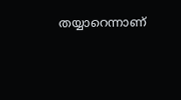തയ്യാറെന്നാണ്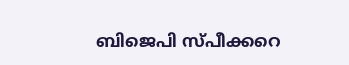ബിജെപി സ്പീക്കറെ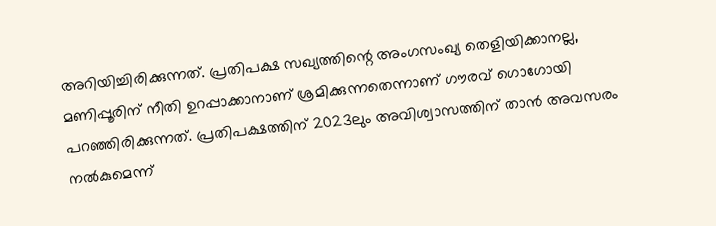അറിയിച്ചിരിക്കുന്നത്. പ്രതിപക്ഷ സഖ്യത്തിന്റെ അംഗസംഖ്യ തെളിയിക്കാനല്ല, മണിപ്പൂരിന് നീതി ഉറപ്പാക്കാനാണ് ശ്രമിക്കുന്നതെന്നാണ് ഗൗരവ് ഗൊഗോയി പറഞ്ഞിരിക്കുന്നത്. പ്രതിപക്ഷത്തിന് 2023ലും അവിശ്വാസത്തിന് താൻ അവസരം നൽകുമെന്ന്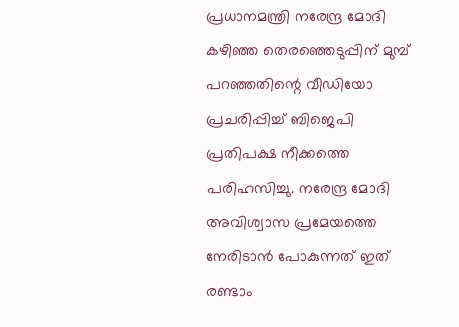പ്രധാനമന്ത്രി നരേന്ദ്ര മോദി കഴിഞ്ഞ തെരഞ്ഞെടുപ്പിന് മുമ്പ് പറഞ്ഞതിന്റെ വീഡിയോ പ്രചരിപ്പിച്ച് ബിജെപി പ്രതിപക്ഷ നീക്കത്തെ പരിഹസിച്ചു. നരേന്ദ്ര മോദി അവിശ്വാസ പ്രമേയത്തെ നേരിടാൻ പോകുന്നത് ഇത് രണ്ടാം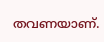തവണയാണ്.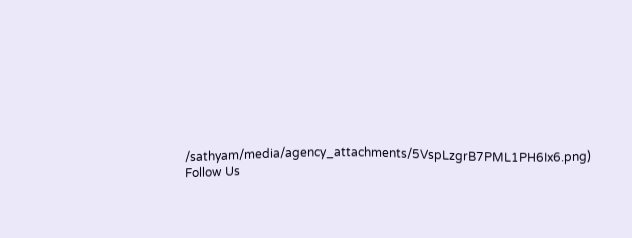/sathyam/media/agency_attachments/5VspLzgrB7PML1PH6Ix6.png)
Follow Us